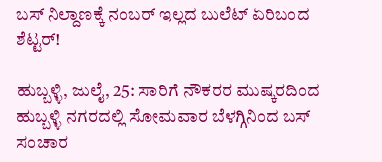ಬಸ್ ನಿಲ್ದಾಣಕ್ಕೆ ನಂಬರ್ ಇಲ್ಲದ ಬುಲೆಟ್ ಏರಿಬಂದ ಶೆಟ್ಟರ್!

ಹುಬ್ಬಳ್ಳಿ, ಜುಲೈ, 25: ಸಾರಿಗೆ ನೌಕರರ ಮುಷ್ಕರದಿಂದ ಹುಬ್ಬಳ್ಳಿ ನಗರದಲ್ಲಿ ಸೋಮವಾರ ಬೆಳಗ್ಗಿನಿಂದ ಬಸ್ ಸಂಚಾರ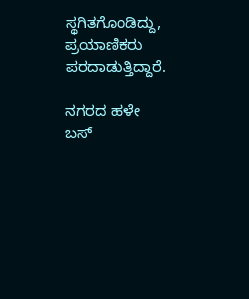ಸ್ಥಗಿತಗೊಂಡಿದ್ದು, ಪ್ರಯಾಣಿಕರು ಪರದಾಡುತ್ತಿದ್ದಾರೆ.

ನಗರದ ಹಳೇ ಬಸ್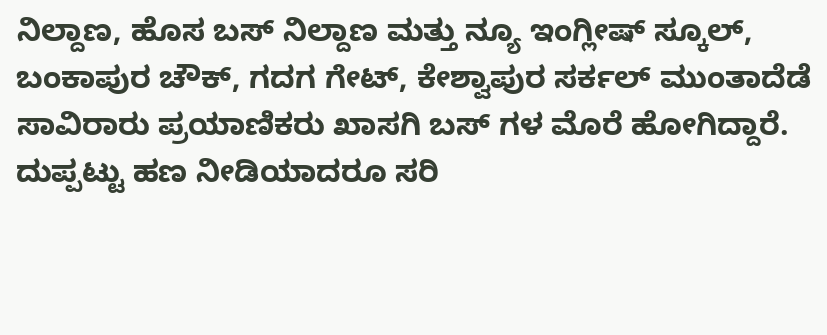ನಿಲ್ದಾಣ, ಹೊಸ ಬಸ್ ನಿಲ್ದಾಣ ಮತ್ತು ನ್ಯೂ ಇಂಗ್ಲೀಷ್ ಸ್ಕೂಲ್, ಬಂಕಾಪುರ ಚೌಕ್, ಗದಗ ಗೇಟ್, ಕೇಶ್ವಾಪುರ ಸರ್ಕಲ್ ಮುಂತಾದೆಡೆ ಸಾವಿರಾರು ಪ್ರಯಾಣಿಕರು ಖಾಸಗಿ ಬಸ್ ಗಳ ಮೊರೆ ಹೋಗಿದ್ದಾರೆ. ದುಪ್ಪಟ್ಟು ಹಣ ನೀಡಿಯಾದರೂ ಸರಿ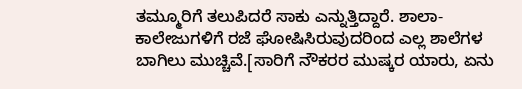ತಮ್ಮೂರಿಗೆ ತಲುಪಿದರೆ ಸಾಕು ಎನ್ನುತ್ತಿದ್ದಾರೆ. ಶಾಲಾ-ಕಾಲೇಜುಗಳಿಗೆ ರಜೆ ಘೋಷಿಸಿರುವುದರಿಂದ ಎಲ್ಲ ಶಾಲೆಗಳ ಬಾಗಿಲು ಮುಚ್ಚಿವೆ.[ಸಾರಿಗೆ ನೌಕರರ ಮುಷ್ಕರ ಯಾರು, ಏನು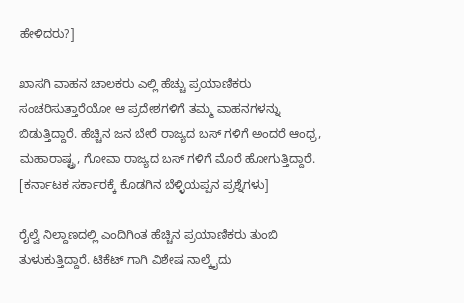ಹೇಳಿದರು?]

ಖಾಸಗಿ ವಾಹನ ಚಾಲಕರು ಎಲ್ಲಿ ಹೆಚ್ಚು ಪ್ರಯಾಣಿಕರು ಸಂಚರಿಸುತ್ತಾರೆಯೋ ಆ ಪ್ರದೇಶಗಳಿಗೆ ತಮ್ಮ ವಾಹನಗಳನ್ನು ಬಿಡುತ್ತಿದ್ದಾರೆ. ಹೆಚ್ಚಿನ ಜನ ಬೇರೆ ರಾಜ್ಯದ ಬಸ್ ಗಳಿಗೆ ಅಂದರೆ ಆಂಧ್ರ, ಮಹಾರಾಷ್ಟ್ರ, ಗೋವಾ ರಾಜ್ಯದ ಬಸ್ ಗಳಿಗೆ ಮೊರೆ ಹೋಗುತ್ತಿದ್ದಾರೆ. [ಕರ್ನಾಟಕ ಸರ್ಕಾರಕ್ಕೆ ಕೊಡಗಿನ ಬೆಳ್ಳಿಯಪ್ಪನ ಪ್ರಶ್ನೆಗಳು]

ರೈಲ್ವೆ ನಿಲ್ದಾಣದಲ್ಲಿ ಎಂದಿಗಿಂತ ಹೆಚ್ಚಿನ ಪ್ರಯಾಣಿಕರು ತುಂಬಿ ತುಳುಕುತ್ತಿದ್ದಾರೆ. ಟಿಕೆಟ್ ಗಾಗಿ ವಿಶೇಷ ನಾಲ್ಕೈದು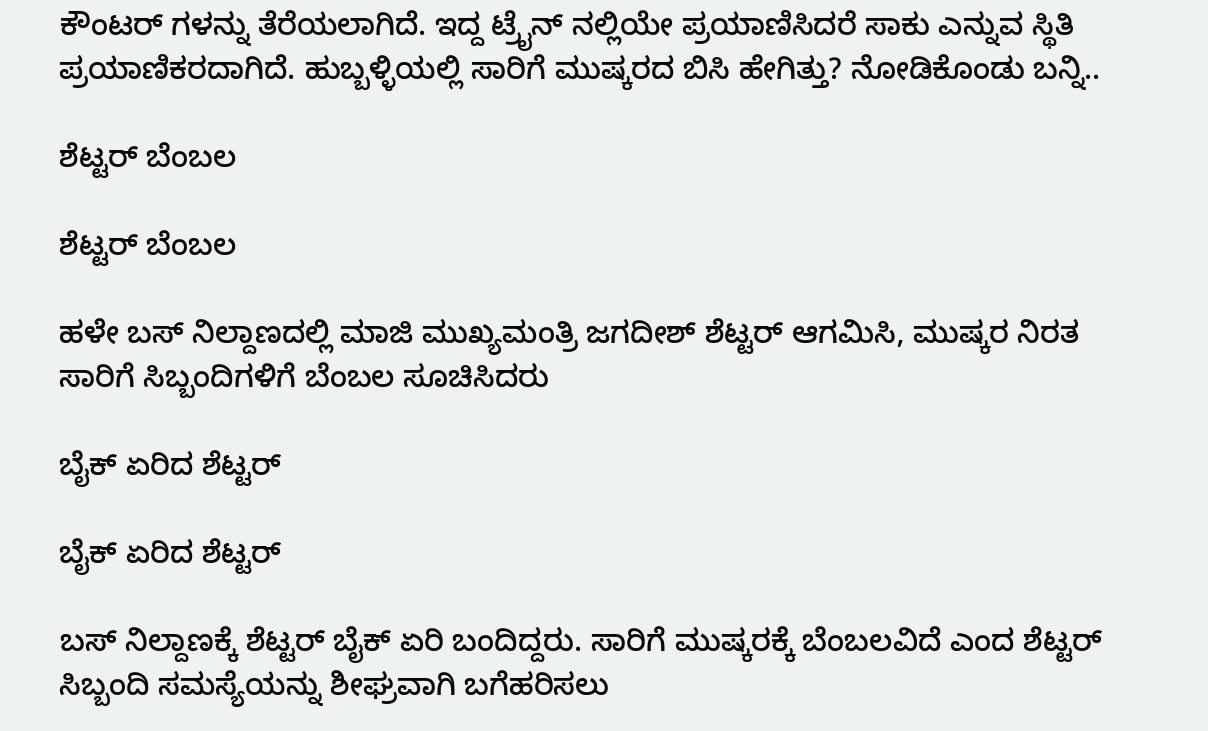ಕೌಂಟರ್ ಗಳನ್ನು ತೆರೆಯಲಾಗಿದೆ. ಇದ್ದ ಟ್ರೈನ್ ನಲ್ಲಿಯೇ ಪ್ರಯಾಣಿಸಿದರೆ ಸಾಕು ಎನ್ನುವ ಸ್ಥಿತಿ ಪ್ರಯಾಣಿಕರದಾಗಿದೆ. ಹುಬ್ಬಳ್ಳಿಯಲ್ಲಿ ಸಾರಿಗೆ ಮುಷ್ಕರದ ಬಿಸಿ ಹೇಗಿತ್ತು? ನೋಡಿಕೊಂಡು ಬನ್ನಿ..

ಶೆಟ್ಟರ್ ಬೆಂಬಲ

ಶೆಟ್ಟರ್ ಬೆಂಬಲ

ಹಳೇ ಬಸ್ ನಿಲ್ದಾಣದಲ್ಲಿ ಮಾಜಿ ಮುಖ್ಯಮಂತ್ರಿ ಜಗದೀಶ್ ಶೆಟ್ಟರ್ ಆಗಮಿಸಿ, ಮುಷ್ಕರ ನಿರತ ಸಾರಿಗೆ ಸಿಬ್ಬಂದಿಗಳಿಗೆ ಬೆಂಬಲ ಸೂಚಿಸಿದರು

ಬೈಕ್ ಏರಿದ ಶೆಟ್ಟರ್

ಬೈಕ್ ಏರಿದ ಶೆಟ್ಟರ್

ಬಸ್ ನಿಲ್ದಾಣಕ್ಕೆ ಶೆಟ್ಟರ್ ಬೈಕ್ ಏರಿ ಬಂದಿದ್ದರು. ಸಾರಿಗೆ ಮುಷ್ಕರಕ್ಕೆ ಬೆಂಬಲವಿದೆ ಎಂದ ಶೆಟ್ಟರ್ ಸಿಬ್ಬಂದಿ ಸಮಸ್ಯೆಯನ್ನು ಶೀಘ್ರವಾಗಿ ಬಗೆಹರಿಸಲು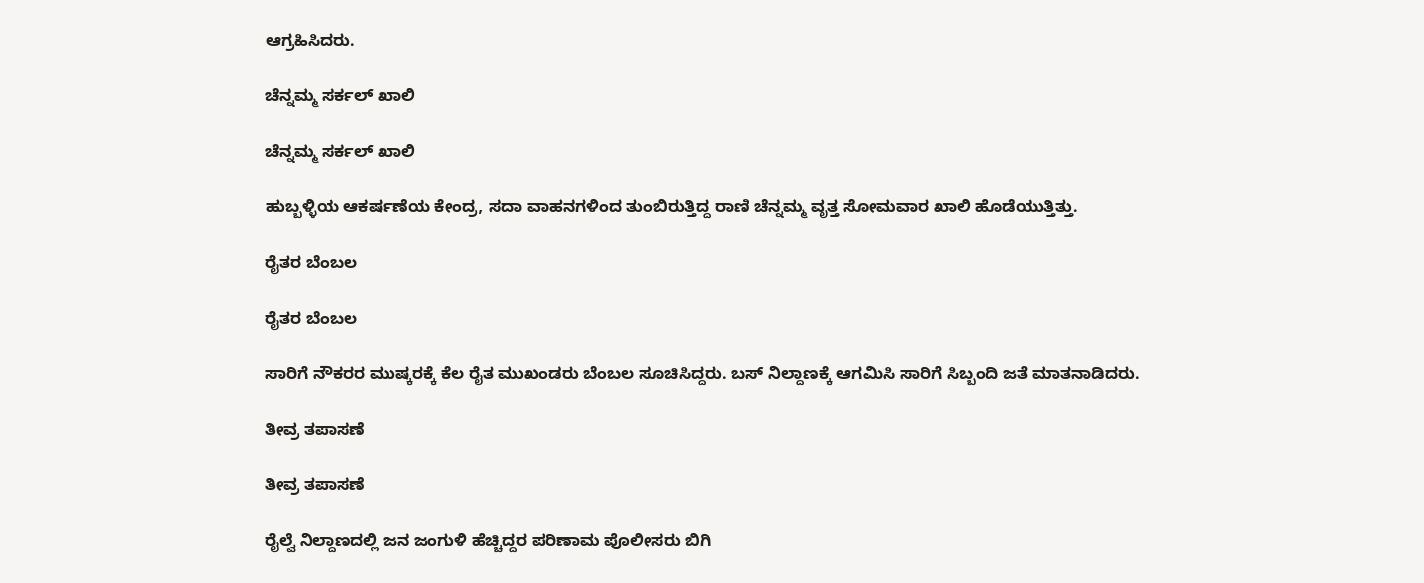ಆಗ್ರಹಿಸಿದರು.

ಚೆನ್ನಮ್ಮ ಸರ್ಕಲ್ ಖಾಲಿ

ಚೆನ್ನಮ್ಮ ಸರ್ಕಲ್ ಖಾಲಿ

ಹುಬ್ಬಳ್ಳಿಯ ಆಕರ್ಷಣೆಯ ಕೇಂದ್ರ, ಸದಾ ವಾಹನಗಳಿಂದ ತುಂಬಿರುತ್ತಿದ್ದ ರಾಣಿ ಚೆನ್ನಮ್ಮ ವೃತ್ತ ಸೋಮವಾರ ಖಾಲಿ ಹೊಡೆಯುತ್ತಿತ್ತು.

ರೈತರ ಬೆಂಬಲ

ರೈತರ ಬೆಂಬಲ

ಸಾರಿಗೆ ನೌಕರರ ಮುಷ್ಕರಕ್ಕೆ ಕೆಲ ರೈತ ಮುಖಂಡರು ಬೆಂಬಲ ಸೂಚಿಸಿದ್ದರು. ಬಸ್‌ ನಿಲ್ದಾಣಕ್ಕೆ ಆಗಮಿಸಿ ಸಾರಿಗೆ ಸಿಬ್ಬಂದಿ ಜತೆ ಮಾತನಾಡಿದರು.

ತೀವ್ರ ತಪಾಸಣೆ

ತೀವ್ರ ತಪಾಸಣೆ

ರೈಲ್ವೆ ನಿಲ್ದಾಣದಲ್ಲಿ ಜನ ಜಂಗುಳಿ ಹೆಚ್ಚಿದ್ದರ ಪರಿಣಾಮ ಪೊಲೀಸರು ಬಿಗಿ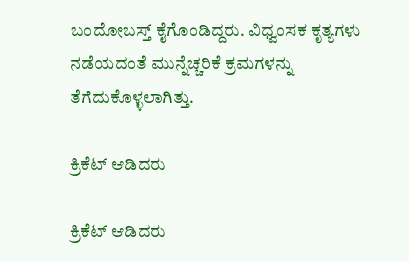ಬಂದೋಬಸ್ತ್ ಕೈಗೊಂಡಿದ್ದರು. ವಿಧ್ವಂಸಕ ಕೃತ್ಯಗಳು ನಡೆಯದಂತೆ ಮುನ್ನೆಚ್ಚರಿಕೆ ಕ್ರಮಗಳನ್ನು ತೆಗೆದುಕೊಳ್ಳಲಾಗಿತ್ತು.

ಕ್ರಿಕೆಟ್ ಆಡಿದರು

ಕ್ರಿಕೆಟ್ ಆಡಿದರು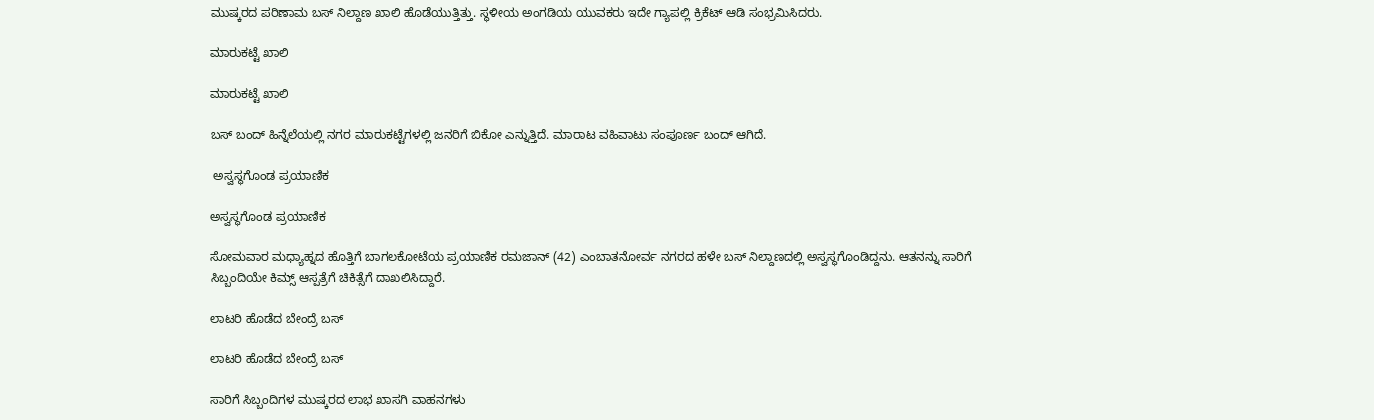ಮುಷ್ಕರದ ಪರಿಣಾಮ ಬಸ್ ನಿಲ್ದಾಣ ಖಾಲಿ ಹೊಡೆಯುತ್ತಿತ್ತು. ಸ್ಥಳೀಯ ಅಂಗಡಿಯ ಯುವಕರು ಇದೇ ಗ್ಯಾಪಲ್ಲಿ ಕ್ರಿಕೆಟ್ ಆಡಿ ಸಂಭ್ರಮಿಸಿದರು.

ಮಾರುಕಟ್ಟೆ ಖಾಲಿ

ಮಾರುಕಟ್ಟೆ ಖಾಲಿ

ಬಸ್ ಬಂದ್ ಹಿನ್ನೆಲೆಯಲ್ಲಿ ನಗರ ಮಾರುಕಟ್ಟೆಗಳಲ್ಲಿ ಜನರಿಗೆ ಬಿಕೋ ಎನ್ನುತ್ತಿದೆ. ಮಾರಾಟ ವಹಿವಾಟು ಸಂಪೂರ್ಣ ಬಂದ್ ಆಗಿದೆ.

 ಅಸ್ವಸ್ಥಗೊಂಡ ಪ್ರಯಾಣಿಕ

ಅಸ್ವಸ್ಥಗೊಂಡ ಪ್ರಯಾಣಿಕ

ಸೋಮವಾರ ಮಧ್ಯಾಹ್ನದ ಹೊತ್ತಿಗೆ ಬಾಗಲಕೋಟೆಯ ಪ್ರಯಾಣಿಕ ರಮಜಾನ್ (42) ಎಂಬಾತನೋರ್ವ ನಗರದ ಹಳೇ ಬಸ್ ನಿಲ್ದಾಣದಲ್ಲಿ ಅಸ್ವಸ್ಥಗೊಂಡಿದ್ದನು. ಆತನನ್ನು ಸಾರಿಗೆ ಸಿಬ್ಬಂದಿಯೇ ಕಿಮ್ಸ್ ಆಸ್ಪತ್ರೆಗೆ ಚಿಕಿತ್ಸೆಗೆ ದಾಖಲಿಸಿದ್ದಾರೆ.

ಲಾಟರಿ ಹೊಡೆದ ಬೇಂದ್ರೆ ಬಸ್

ಲಾಟರಿ ಹೊಡೆದ ಬೇಂದ್ರೆ ಬಸ್

ಸಾರಿಗೆ ಸಿಬ್ಬಂದಿಗಳ ಮುಷ್ಕರದ ಲಾಭ ಖಾಸಗಿ ವಾಹನಗಳು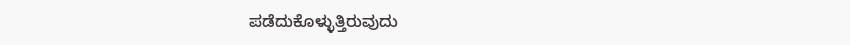ಪಡೆದುಕೊಳ್ಳುತ್ತಿರುವುದು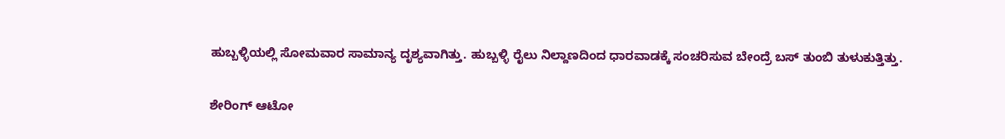ಹುಬ್ಬಳ್ಳಿಯಲ್ಲಿ ಸೋಮವಾರ ಸಾಮಾನ್ಯ ದೃಶ್ಯವಾಗಿತ್ತು. ಹುಬ್ಬಳ್ಳಿ ರೈಲು ನಿಲ್ದಾಣದಿಂದ ಧಾರವಾಡಕ್ಕೆ ಸಂಚರಿಸುವ ಬೇಂದ್ರೆ ಬಸ್ ತುಂಬಿ ತುಳುಕುತ್ತಿತ್ತು.

ಶೇರಿಂಗ್ ಆಟೋ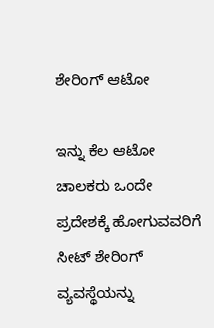ಶೇರಿಂಗ್ ಆಟೋ

ಇನ್ನು ಕೆಲ ಆಟೋ ಚಾಲಕರು ಒಂದೇ ಪ್ರದೇಶಕ್ಕೆ ಹೋಗುವವರಿಗೆ ಸೀಟ್ ಶೇರಿಂಗ್ ವ್ಯವಸ್ಥೆಯನ್ನು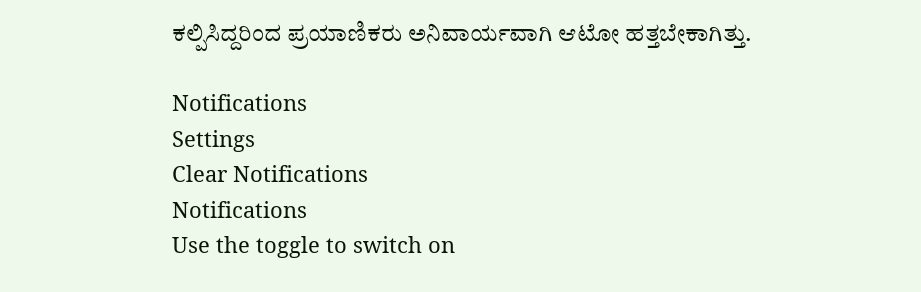ಕಲ್ಪಿಸಿದ್ದರಿಂದ ಪ್ರಯಾಣಿಕರು ಅನಿವಾರ್ಯವಾಗಿ ಆಟೋ ಹತ್ತಬೇಕಾಗಿತ್ತು.

Notifications
Settings
Clear Notifications
Notifications
Use the toggle to switch on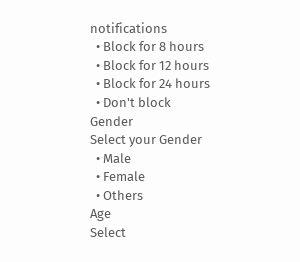notifications
  • Block for 8 hours
  • Block for 12 hours
  • Block for 24 hours
  • Don't block
Gender
Select your Gender
  • Male
  • Female
  • Others
Age
Select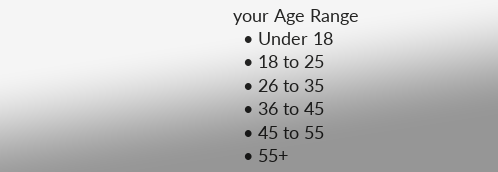your Age Range
  • Under 18
  • 18 to 25
  • 26 to 35
  • 36 to 45
  • 45 to 55
  • 55+